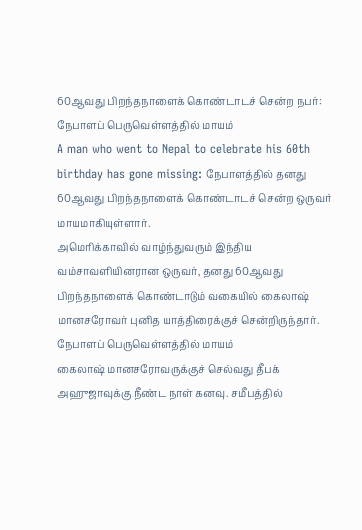60ஆவது பிறந்தநாளைக் கொண்டாடச் சென்ற நபர்: நேபாளப் பெருவெள்ளத்தில் மாயம்
A man who went to Nepal to celebrate his 60th birthday has gone missing: நேபாளத்தில் தனது 60ஆவது பிறந்தநாளைக் கொண்டாடச் சென்ற ஒருவர் மாயமாகியுள்ளார்.
அமெரிக்காவில் வாழ்ந்துவரும் இந்திய வம்சாவளியினரான ஒருவர், தனது 60ஆவது பிறந்தநாளைக் கொண்டாடும் வகையில் கைலாஷ் மானசரோவர் புனித யாத்திரைக்குச் சென்றிருந்தார்.
நேபாளப் பெருவெள்ளத்தில் மாயம்
கைலாஷ் மானசரோவருக்குச் செல்வது தீபக் அஹுஜாவுக்கு நீண்ட நாள் கனவு. சமீபத்தில்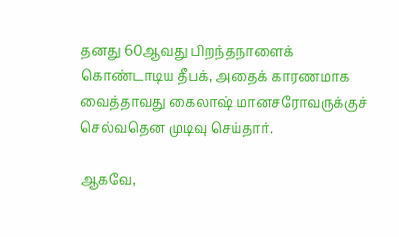தனது 60ஆவது பிறந்தநாளைக் கொண்டாடிய தீபக், அதைக் காரணமாக வைத்தாவது கைலாஷ் மானசரோவருக்குச் செல்வதென முடிவு செய்தார்.

ஆகவே,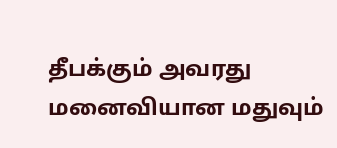தீபக்கும் அவரது மனைவியான மதுவும்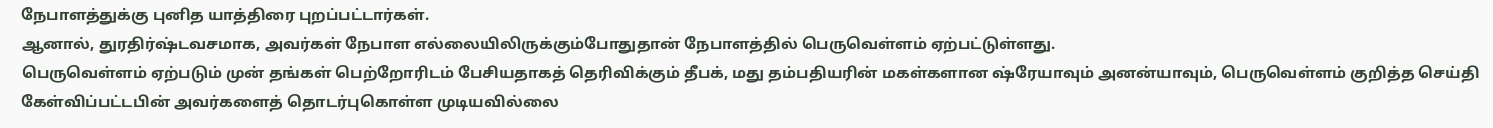நேபாளத்துக்கு புனித யாத்திரை புறப்பட்டார்கள்.
ஆனால், துரதிர்ஷ்டவசமாக, அவர்கள் நேபாள எல்லையிலிருக்கும்போதுதான் நேபாளத்தில் பெருவெள்ளம் ஏற்பட்டுள்ளது.
பெருவெள்ளம் ஏற்படும் முன் தங்கள் பெற்றோரிடம் பேசியதாகத் தெரிவிக்கும் தீபக், மது தம்பதியரின் மகள்களான ஷ்ரேயாவும் அனன்யாவும், பெருவெள்ளம் குறித்த செய்தி கேள்விப்பட்டபின் அவர்களைத் தொடர்புகொள்ள முடியவில்லை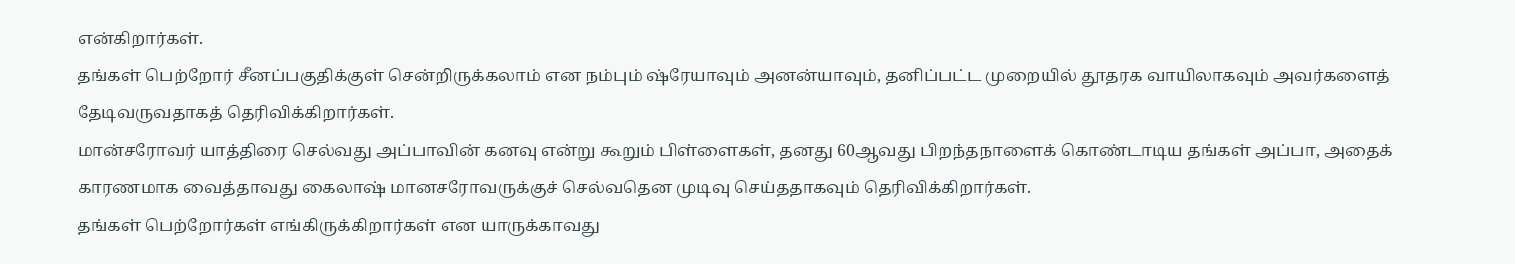என்கிறார்கள்.
தங்கள் பெற்றோர் சீனப்பகுதிக்குள் சென்றிருக்கலாம் என நம்பும் ஷ்ரேயாவும் அனன்யாவும், தனிப்பட்ட முறையில் தூதரக வாயிலாகவும் அவர்களைத் தேடிவருவதாகத் தெரிவிக்கிறார்கள்.
மான்சரோவர் யாத்திரை செல்வது அப்பாவின் கனவு என்று கூறும் பிள்ளைகள், தனது 60ஆவது பிறந்தநாளைக் கொண்டாடிய தங்கள் அப்பா, அதைக் காரணமாக வைத்தாவது கைலாஷ் மானசரோவருக்குச் செல்வதென முடிவு செய்ததாகவும் தெரிவிக்கிறார்கள்.
தங்கள் பெற்றோர்கள் எங்கிருக்கிறார்கள் என யாருக்காவது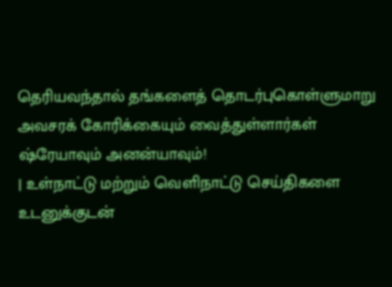தெரியவந்தால் தங்களைத் தொடர்புகொள்ளுமாறு அவசரக் கோரிக்கையும் வைத்துள்ளார்கள் ஷ்ரேயாவும் அனன்யாவும்!
| உள்நாட்டு மற்றும் வெளிநாட்டு செய்திகளை உடனுக்குடன்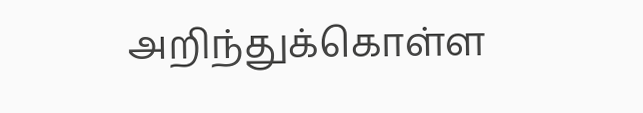அறிந்துக்கொள்ள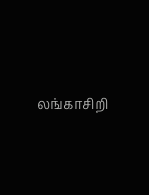லங்காசிறி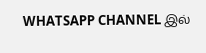WHATSAPP CHANNEL இல்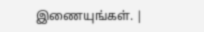இணையுங்கள். |